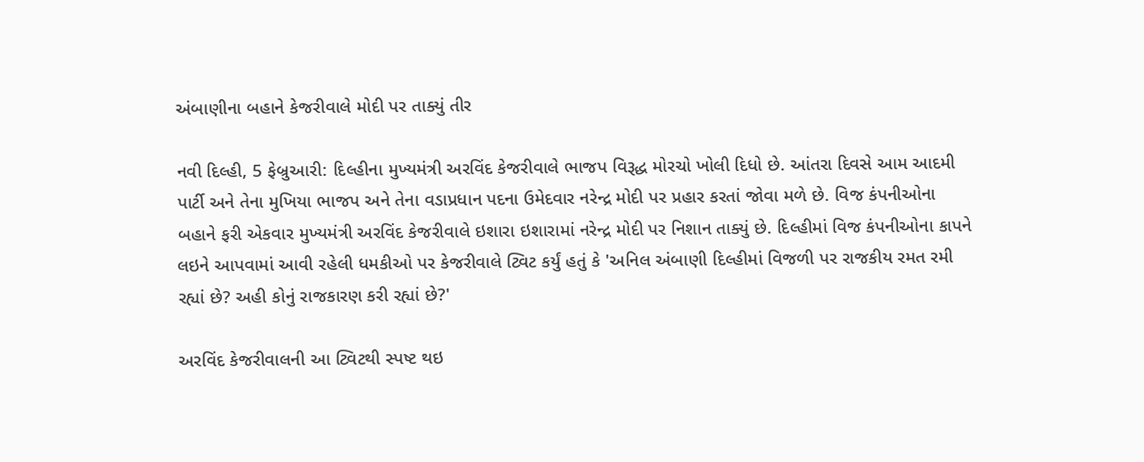અંબાણીના બહાને કેજરીવાલે મોદી પર તાક્યું તીર

નવી દિલ્હી, 5 ફેબ્રુઆરી: દિલ્હીના મુખ્યમંત્રી અરવિંદ કેજરીવાલે ભાજપ વિરૂદ્ધ મોરચો ખોલી દિધો છે. આંતરા દિવસે આમ આદમી પાર્ટી અને તેના મુખિયા ભાજપ અને તેના વડાપ્રધાન પદના ઉમેદવાર નરેન્દ્ર મોદી પર પ્રહાર કરતાં જોવા મળે છે. વિજ કંપનીઓના બહાને ફરી એકવાર મુખ્યમંત્રી અરવિંદ કેજરીવાલે ઇશારા ઇશારામાં નરેન્દ્ર મોદી પર નિશાન તાક્યું છે. દિલ્હીમાં વિજ કંપનીઓના કાપને લઇને આપવામાં આવી રહેલી ધમકીઓ પર કેજરીવાલે ટ્વિટ કર્યું હતું કે 'અનિલ અંબાણી દિલ્હીમાં વિજળી પર રાજકીય રમત રમી રહ્યાં છે? અહી કોનું રાજકારણ કરી રહ્યાં છે?'

અરવિંદ કેજરીવાલની આ ટ્વિટથી સ્પષ્ટ થઇ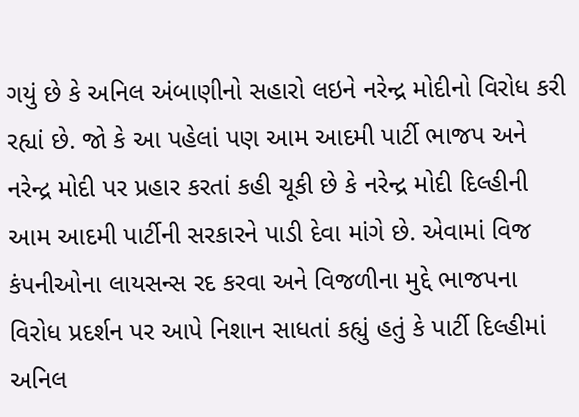ગયું છે કે અનિલ અંબાણીનો સહારો લઇને નરેન્દ્ર મોદીનો વિરોધ કરી રહ્યાં છે. જો કે આ પહેલાં પણ આમ આદમી પાર્ટી ભાજપ અને નરેન્દ્ર મોદી પર પ્રહાર કરતાં કહી ચૂકી છે કે નરેન્દ્ર મોદી દિલ્હીની આમ આદમી પાર્ટીની સરકારને પાડી દેવા માંગે છે. એવામાં વિજ કંપનીઓના લાયસન્સ રદ કરવા અને વિજળીના મુદ્દે ભાજપના વિરોધ પ્રદર્શન પર આપે નિશાન સાધતાં કહ્યું હતું કે પાર્ટી દિલ્હીમાં અનિલ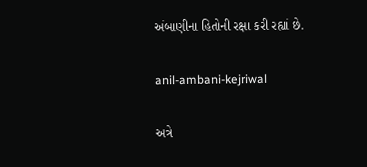અંબાણીના હિતોની રક્ષા કરી રહ્યાં છે.

anil-ambani-kejriwal

અત્રે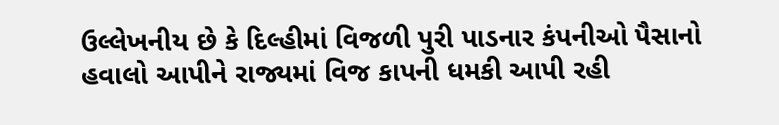ઉલ્લેખનીય છે કે દિલ્હીમાં વિજળી પુરી પાડનાર કંપનીઓ પૈસાનો હવાલો આપીને રાજ્યમાં વિજ કાપની ધમકી આપી રહી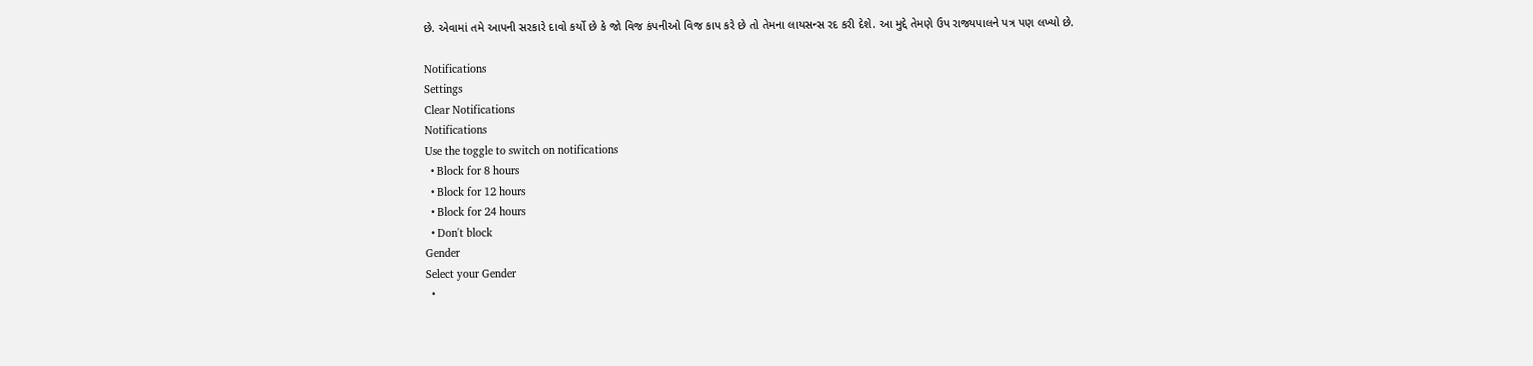છે. એવામાં તમે આપની સરકારે દાવો કર્યો છે કે જો વિજ કંપનીઓ વિજ કાપ કરે છે તો તેમના લાયસન્સ રદ કરી દેશે. આ મુદ્દે તેમણે ઉપ રાજ્યપાલને પત્ર પણ લખ્યો છે.

Notifications
Settings
Clear Notifications
Notifications
Use the toggle to switch on notifications
  • Block for 8 hours
  • Block for 12 hours
  • Block for 24 hours
  • Don't block
Gender
Select your Gender
  •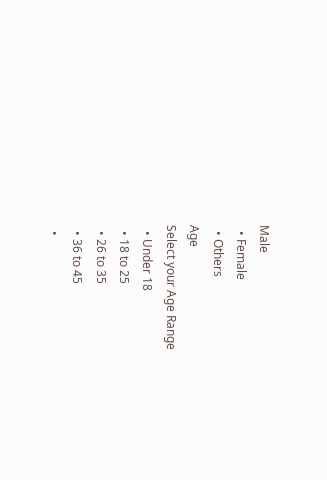Male
  • Female
  • Others
Age
Select your Age Range
  • Under 18
  • 18 to 25
  • 26 to 35
  • 36 to 45
  •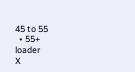45 to 55
  • 55+
loader
X